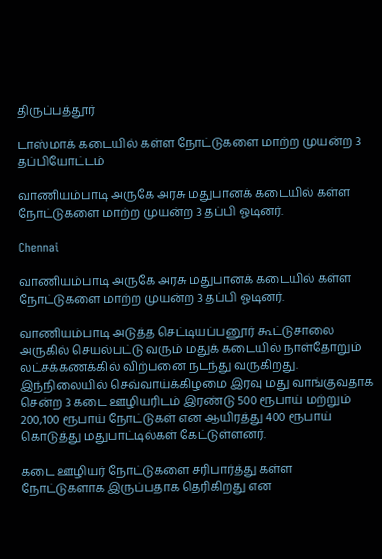திருப்பத்தூர்

டாஸ்மாக் கடையில் கள்ள நோட்டுகளை மாற்ற முயன்ற 3 தப்பியோட்டம்

வாணியம்பாடி அருகே அரசு மதுபானக் கடையில் கள்ள நோட்டுகளை மாற்ற முயன்ற 3 தப்பி ஓடினர்.

Chennai

வாணியம்பாடி அருகே அரசு மதுபானக் கடையில் கள்ள நோட்டுகளை மாற்ற முயன்ற 3 தப்பி ஓடினர்.

வாணியம்பாடி அடுத்த செட்டியப்பனூர் கூட்டுசாலை அருகில் செயல்பட்டு வரும் மதுக் கடையில் நாள்தோறும் லட்சக்கணக்கில் விற்பனை நடந்து வருகிறது. இந்நிலையில் செவ்வாய்க்கிழமை இரவு மது வாங்குவதாக சென்ற 3 கடை ஊழியரிடம் இரண்டு 500 ரூபாய் மற்றும் 200,100 ரூபாய் நோட்டுகள் என ஆயிரத்து 400 ரூபாய் கொடுத்து மதுபாட்டில்கள் கேட்டுள்ளனர்.

கடை ஊழியர் நோட்டுகளை சரிபார்த்து கள்ள நோட்டுகளாக இருப்பதாக தெரிகிறது என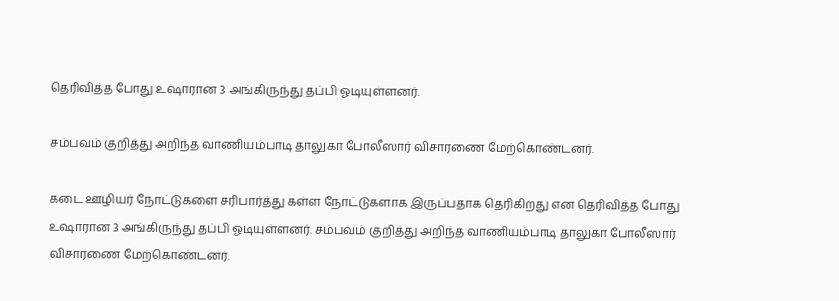தெரிவித்த போது உஷாரான 3 அங்கிருந்து தப்பி ஓடியுள்ளனர்.

சம்பவம் குறித்து அறிந்த வாணியம்பாடி தாலுகா போலீஸார் விசாரணை மேற்கொண்டனர்.

கடை ஊழியர் நோட்டுகளை சரிபார்த்து கள்ள நோட்டுகளாக இருப்பதாக தெரிகிறது என தெரிவித்த போது உஷாரான 3 அங்கிருந்து தப்பி ஓடியுள்ளனர். சம்பவம் குறித்து அறிந்த வாணியம்பாடி தாலுகா போலீஸார் விசாரணை மேற்கொண்டனர்.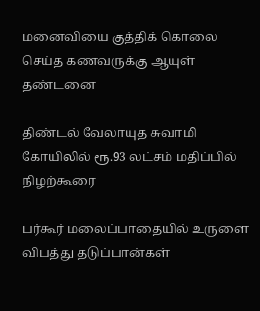மனைவியை குத்திக் கொலை செய்த கணவருக்கு ஆயுள் தண்டனை

திண்டல் வேலாயுத சுவாமி கோயிலில் ரூ.93 லட்சம் மதிப்பில் நிழற்கூரை

பர்கூர் மலைப்பாதையில் உருளை விபத்து தடுப்பான்கள்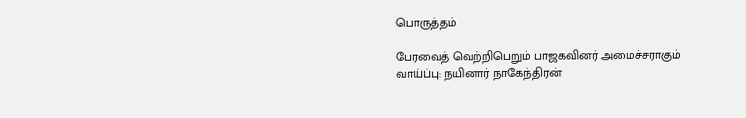பொருத்தம்

பேரவைத் வெற்றிபெறும் பாஜகவினர் அமைச்சராகும் வாய்ப்பு: நயினார் நாகேந்திரன்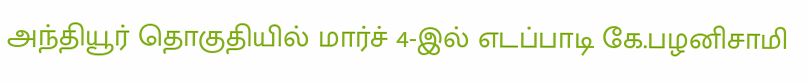அந்தியூர் தொகுதியில் மார்ச் 4-இல் எடப்பாடி கே.பழனிசாமி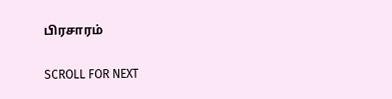பிரசாரம்

SCROLL FOR NEXT